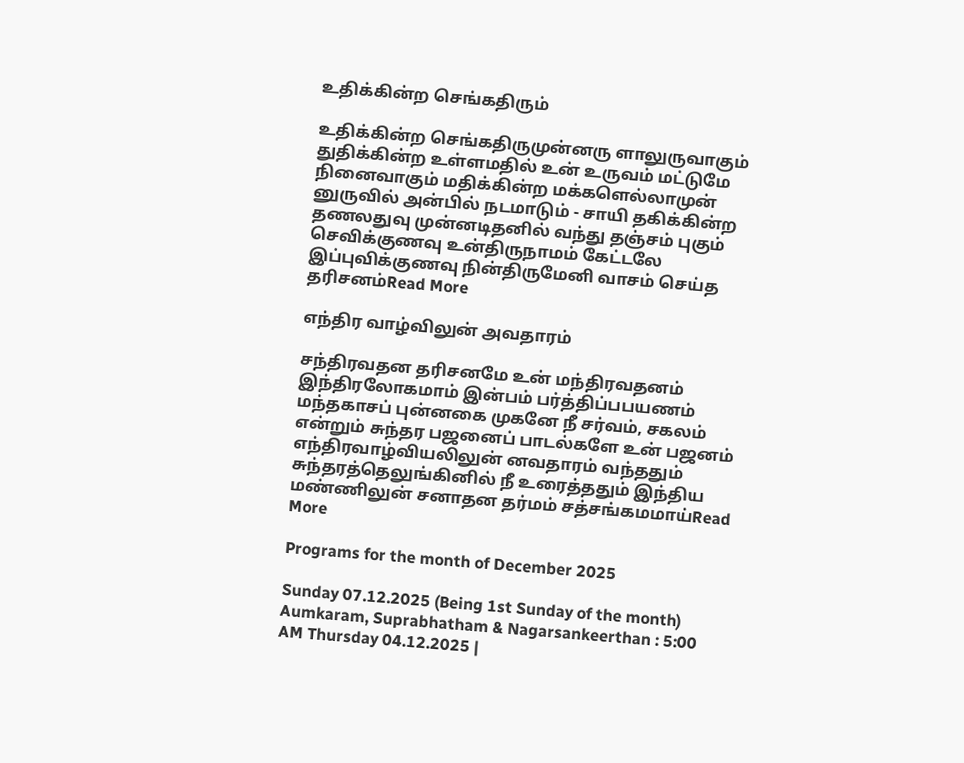உதிக்கின்ற செங்கதிரும்

உதிக்கின்ற செங்கதிருமுன்னரு ளாலுருவாகும் துதிக்கின்ற உள்ளமதில் உன் உருவம் மட்டுமே நினைவாகும் மதிக்கின்ற மக்களெல்லாமுன் னுருவில் அன்பில் நடமாடும் - சாயி தகிக்கின்ற தணலதுவு முன்னடிதனில் வந்து தஞ்சம் புகும் செவிக்குணவு உன்திருநாமம் கேட்டலே இப்புவிக்குணவு நின்திருமேனி வாசம் செய்த தரிசனம்Read More

எந்திர வாழ்விலுன் அவதாரம்

சந்திரவதன தரிசனமே உன் மந்திரவதனம் இந்திரலோகமாம் இன்பம் பர்த்திப்பபயணம் மந்தகாசப் புன்னகை முகனே நீ சர்வம், சகலம் என்றும் சுந்தர பஜனைப் பாடல்களே உன் பஜனம் எந்திரவாழ்வியலிலுன் னவதாரம் வந்ததும் சுந்தரத்தெலுங்கினில் நீ உரைத்ததும் இந்திய மண்ணிலுன் சனாதன தர்மம் சத்சங்கமமாய்Read More

Programs for the month of December 2025

Sunday 07.12.2025 (Being 1st Sunday of the month) Aumkaram, Suprabhatham & Nagarsankeerthan : 5:00 AM Thursday 04.12.2025 |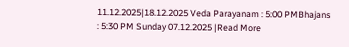11.12.2025|18.12.2025 Veda Parayanam : 5:00 PMBhajans : 5:30 PM Sunday 07.12.2025 |Read More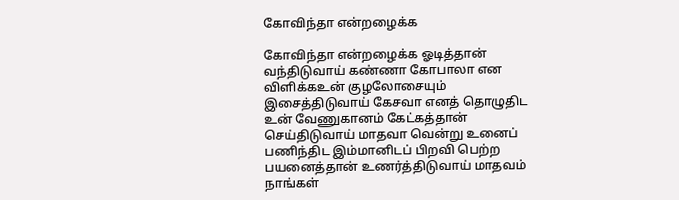கோவிந்தா என்றழைக்க

கோவிந்தா என்றழைக்க ஓடித்தான் வந்திடுவாய் கண்ணா கோபாலா என விளிக்கஉன் குழலோசையும் இசைத்திடுவாய் கேசவா எனத் தொழுதிட உன் வேணுகானம் கேட்கத்தான் செய்திடுவாய் மாதவா வென்று உனைப் பணிந்திட இம்மானிடப் பிறவி பெற்ற பயனைத்தான் உணர்த்திடுவாய் மாதவம் நாங்கள்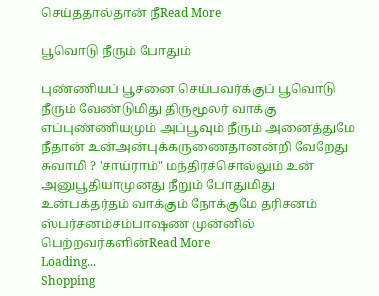செய்ததால்தான் நீRead More

பூவொடு நீரும் போதும்

புண்ணியப் பூசனை செய்பவர்க்குப் பூவொடு நீரும் வேண்டுமிது திருமூலர் வாக்கு எப்புண்ணியமும் அப்பூவும் நீரும் அனைத்துமே நீதான் உன்அன்புக்கருணைதானன்றி வேறேது சுவாமி ? 'சாய்ராம்" மந்திரச்சொல்லும் உன் அனுபூதியாமுனது நீறும் போதுமிது உன்பக்தர்தம் வாக்கும் நோக்குமே தரிசனம் ஸ்பர்சனம்சம்பாஷண முன்னில் பெற்றவர்களின்Read More
Loading...
Shopping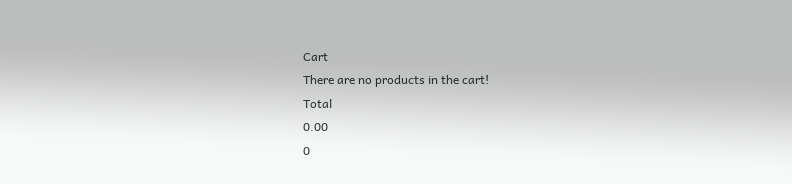Cart
There are no products in the cart!
Total
0.00
0